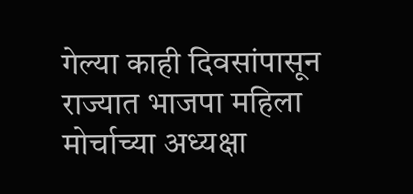गेल्या काही दिवसांपासून राज्यात भाजपा महिला मोर्चाच्या अध्यक्षा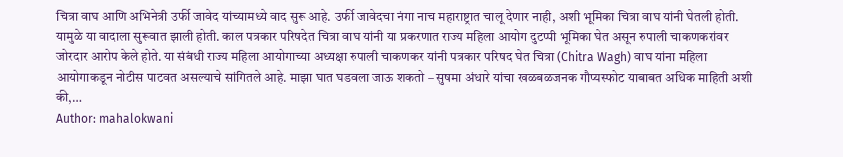चित्रा वाघ आणि अभिनेत्री उर्फी जावेद यांच्यामध्ये वाद सुरू आहे. उर्फी जावेदचा नंगा नाच महाराष्ट्रात चालू देणार नाही, अशी भूमिका चित्रा वाघ यांनी घेतली होती. यामुळे या वादाला सुरूवात झाली होती. काल पत्रकार परिषदेत चित्रा वाघ यांनी या प्रकरणात राज्य महिला आयोग दुटप्पी भूमिका घेत असून रुपाली चाकणकरांवर जोरदार आरोप केले होते. या संबंधी राज्य महिला आयोगाच्या अध्यक्षा रुपाली चाकणकर यांनी पत्रकार परिषद घेत चित्रा (Chitra Wagh) वाघ यांना महिला आयोगाकडून नोटीस पाटवत असल्याचे सांगितले आहे. माझा घात घडवला जाऊ शकतो – सुषमा अंधारे यांचा खळबळजनक गौप्यस्फोट याबाबत अधिक माहिती अशी की,…
Author: mahalokwani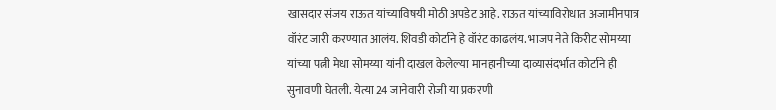खासदार संजय राऊत यांच्याविषयी मोठी अपडेट आहे. राऊत यांच्याविरोधात अजामीनपात्र वॉरंट जारी करण्यात आलंय. शिवडी कोर्टाने हे वॉरंट काढलंय. भाजप नेते किरीट सोमय्या यांच्या पत्नी मेधा सोमय्या यांनी दाखल केलेल्या मानहानीच्या दाव्यासंदर्भात कोर्टाने ही सुनावणी घेतली. येत्या 24 जानेवारी रोजी या प्रकरणी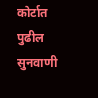कोर्टात पुढील सुनवाणी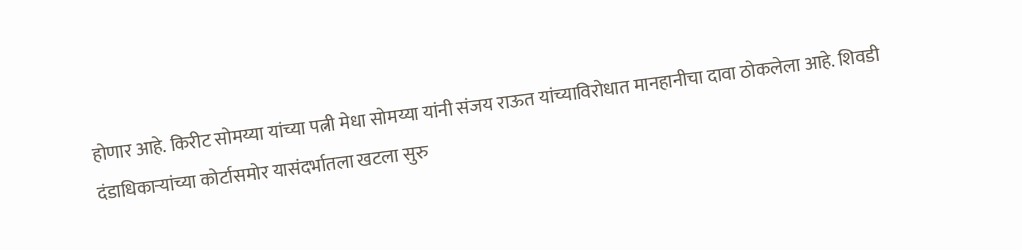होणार आहे. किरीट सोमय्या यांच्या पत्नी मेधा सोमय्या यांनी संजय राऊत यांच्याविरोधात मानहानीचा दावा ठोकलेला आहे. शिवडी दंडाधिकाऱ्यांच्या कोर्टासमोर यासंदर्भातला खटला सुरु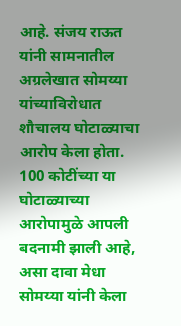आहे. संजय राऊत यांनी सामनातील अग्रलेखात सोमय्या यांच्याविरोधात शौचालय घोटाळ्याचा आरोप केला होता. 100 कोटींच्या या घोटाळ्याच्या आरोपामुळे आपली बदनामी झाली आहे, असा दावा मेधा सोमय्या यांनी केला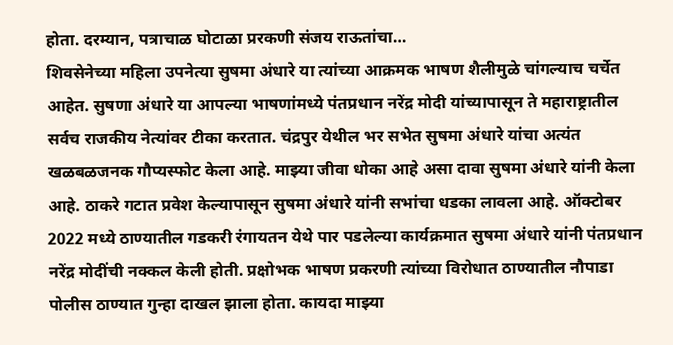होता. दरम्यान, पत्राचाळ घोटाळा प्ररकणी संजय राऊतांचा…
शिवसेनेच्या महिला उपनेत्या सुषमा अंधारे या त्यांच्या आक्रमक भाषण शैलीमुळे चांगल्याच चर्चेत आहेत. सुषणा अंधारे या आपल्या भाषणांमध्ये पंतप्रधान नरेंद्र मोदी यांच्यापासून ते महाराष्ट्रातील सर्वच राजकीय नेत्यांवर टीका करतात. चंद्रपुर येथील भर सभेत सुषमा अंधारे यांचा अत्यंत खळबळजनक गौप्यस्फोट केला आहे. माझ्या जीवा धोका आहे असा दावा सुषमा अंधारे यांनी केला आहे. ठाकरे गटात प्रवेश केल्यापासून सुषमा अंधारे यांनी सभांचा धडका लावला आहे. ऑक्टोबर 2022 मध्ये ठाण्यातील गडकरी रंगायतन येथे पार पडलेल्या कार्यक्रमात सुषमा अंधारे यांनी पंतप्रधान नरेंद्र मोदींची नक्कल केली होती. प्रक्षोभक भाषण प्रकरणी त्यांच्या विरोधात ठाण्यातील नौपाडा पोलीस ठाण्यात गुन्हा दाखल झाला होता. कायदा माझ्या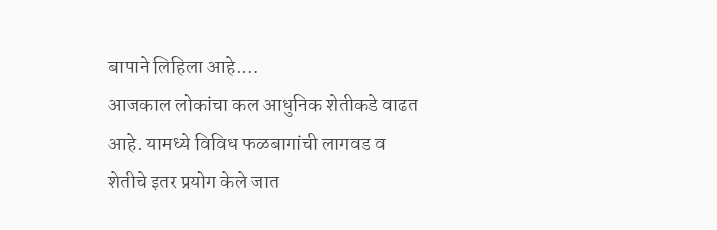बापाने लिहिला आहे.…
आजकाल लोकांचा कल आधुनिक शेतीकडे वाढत आहे. यामध्ये विविध फळबागांची लागवड व शेतीचे इतर प्रयोग केले जात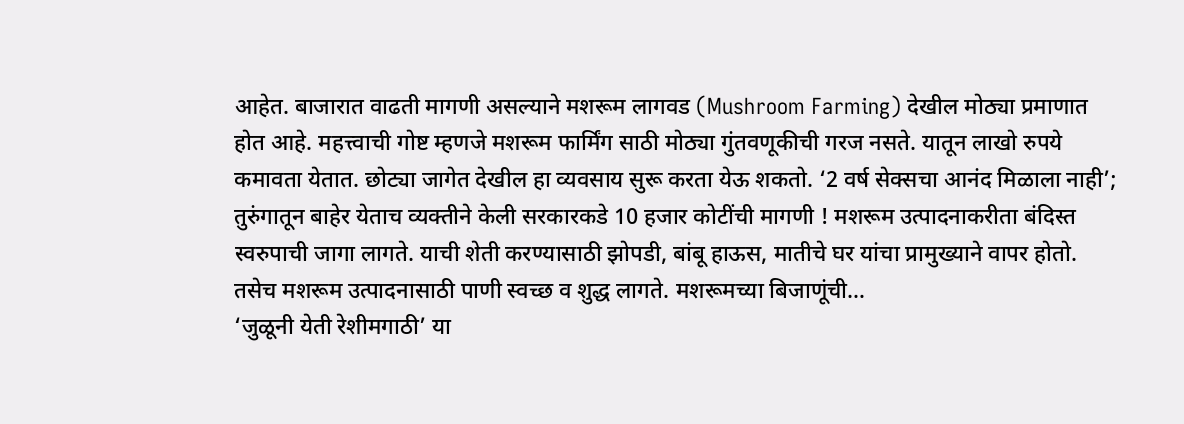आहेत. बाजारात वाढती मागणी असल्याने मशरूम लागवड (Mushroom Farming) देखील मोठ्या प्रमाणात होत आहे. महत्त्वाची गोष्ट म्हणजे मशरूम फार्मिंग साठी मोठ्या गुंतवणूकीची गरज नसते. यातून लाखो रुपये कमावता येतात. छोट्या जागेत देखील हा व्यवसाय सुरू करता येऊ शकतो. ‘2 वर्ष सेक्सचा आनंद मिळाला नाही’; तुरुंगातून बाहेर येताच व्यक्तीने केली सरकारकडे 10 हजार कोटींची मागणी ! मशरूम उत्पादनाकरीता बंदिस्त स्वरुपाची जागा लागते. याची शेती करण्यासाठी झोपडी, बांबू हाऊस, मातीचे घर यांचा प्रामुख्याने वापर होतो. तसेच मशरूम उत्पादनासाठी पाणी स्वच्छ व शुद्ध लागते. मशरूमच्या बिजाणूंची…
‘जुळूनी येती रेशीमगाठी’ या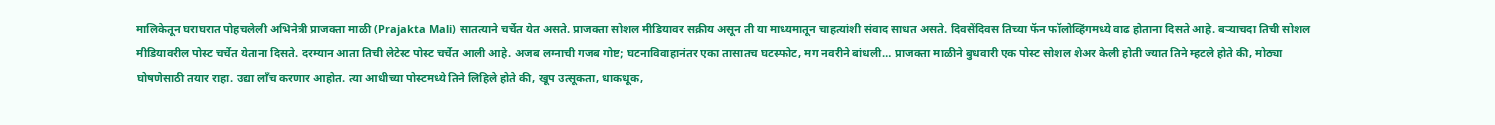मालिकेतून घराघरात पोहचलेली अभिनेत्री प्राजक्ता माळी (Prajakta Mali) सातत्याने चर्चेत येत असते. प्राजक्ता सोशल मीडियावर सक्रीय असून ती या माध्यमातून चाहत्यांशी संवाद साधत असते. दिवसेंदिवस तिच्या फॅन फॉलोव्हिंगमध्ये वाढ होताना दिसते आहे. बऱ्याचदा तिची सोशल मीडियावरील पोस्ट चर्चेत येताना दिसते. दरम्यान आता तिची लेटेस्ट पोस्ट चर्चेत आली आहे. अजब लग्नाची गजब गोष्ट; घटनाविवाहानंतर एका तासातच घटस्फोट, मग नवरीने बांधली… प्राजक्ता माळीने बुधवारी एक पोस्ट सोशल शेअर केली होती ज्यात तिने म्हटले होते की, मोठ्या घोषणेसाठी तयार राहा. उद्या लाँच करणार आहोत. त्या आधीच्या पोस्टमध्ये तिने लिहिले होते की, खूप उत्सूकता, धाकधूक,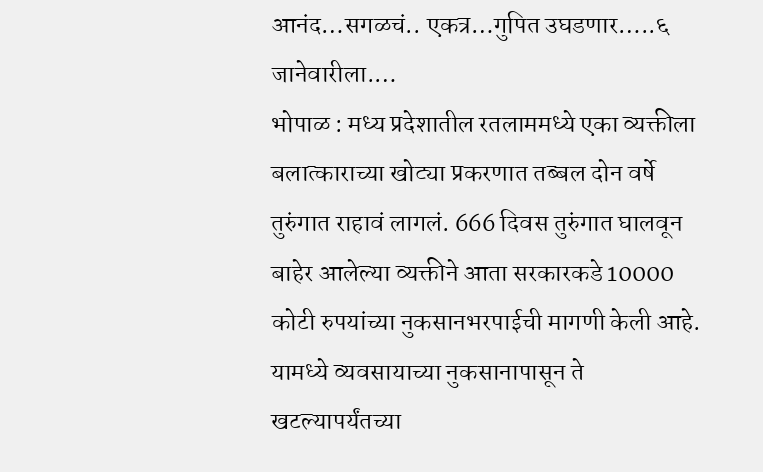आनंद…सगळचं.. एकत्र…गुपित उघडणार…..६ जानेवारीला.…
भोपाळ : मध्य प्रदेशातील रतलाममध्ये एका व्यक्तीला बलात्काराच्या खोट्या प्रकरणात तब्बल दोन वर्षे तुरुंगात राहावं लागलं. 666 दिवस तुरुंगात घालवून बाहेर आलेल्या व्यक्तीने आता सरकारकडे 10000 कोटी रुपयांच्या नुकसानभरपाईची मागणी केली आहे. यामध्ये व्यवसायाच्या नुकसानापासून ते खटल्यापर्यंतच्या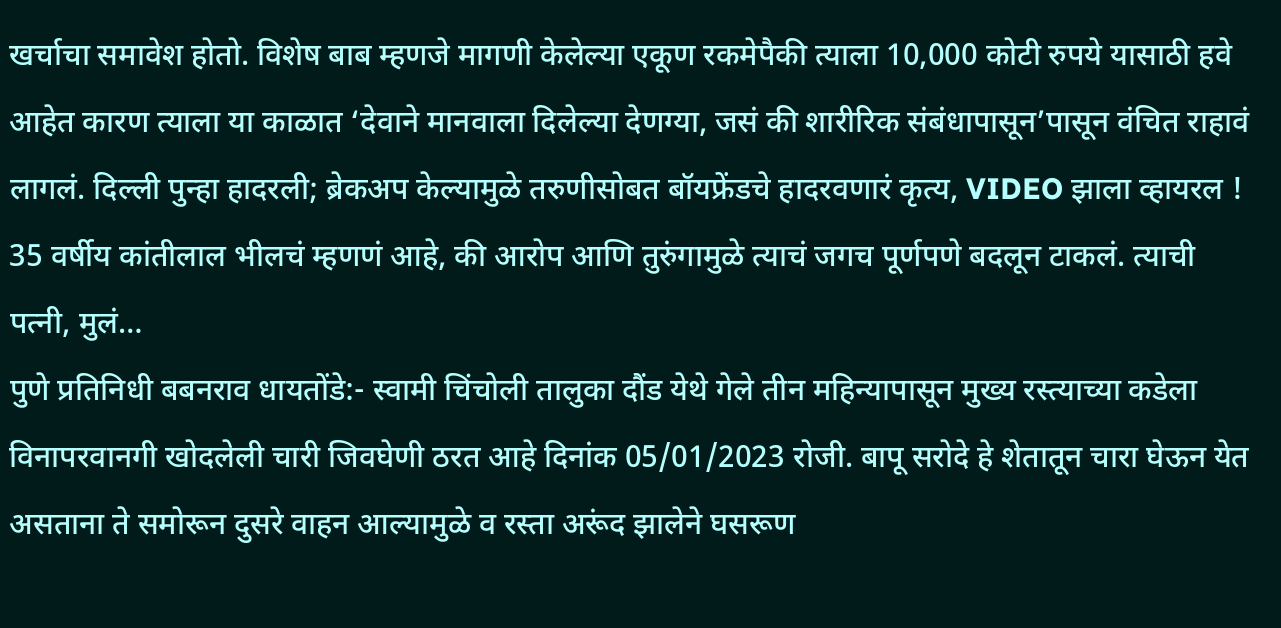खर्चाचा समावेश होतो. विशेष बाब म्हणजे मागणी केलेल्या एकूण रकमेपैकी त्याला 10,000 कोटी रुपये यासाठी हवे आहेत कारण त्याला या काळात ‘देवाने मानवाला दिलेल्या देणग्या, जसं की शारीरिक संबंधापासून’पासून वंचित राहावं लागलं. दिल्ली पुन्हा हादरली; ब्रेकअप केल्यामुळे तरुणीसोबत बॉयफ्रेंडचे हादरवणारं कृत्य, VIDEO झाला व्हायरल ! 35 वर्षीय कांतीलाल भीलचं म्हणणं आहे, की आरोप आणि तुरुंगामुळे त्याचं जगच पूर्णपणे बदलून टाकलं. त्याची पत्नी, मुलं…
पुणे प्रतिनिधी बबनराव धायतोंडे:- स्वामी चिंचोली तालुका दौंड येथे गेले तीन महिन्यापासून मुख्य रस्त्याच्या कडेला विनापरवानगी खोदलेली चारी जिवघेणी ठरत आहे दिनांक 05/01/2023 रोजी. बापू सरोदे हे शेतातून चारा घेऊन येत असताना ते समोरून दुसरे वाहन आल्यामुळे व रस्ता अरूंद झालेने घसरूण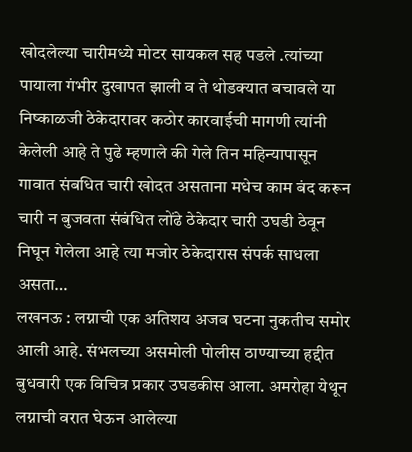खोदलेल्या चारीमध्ये मोटर सायकल सह पडले .त्यांच्या पायाला गंभीर दुखापत झाली व ते थोडक्यात बचावले या निष्काळजी ठेकेदारावर कठोर कारवाईची मागणी त्यांनी केलेली आहे ते पुढे म्हणाले की गेले तिन महिन्यापासून गावात संबधित चारी खोदत असताना मधेच काम बंद करून चारी न बुजवता संबंधित लोंढे ठेकेदार चारी उघडी ठेवून निघून गेलेला आहे त्या मजोर ठेकेदारास संपर्क साधला असता…
लखनऊ : लग्नाची एक अतिशय अजब घटना नुकतीच समोर आली आहे. संभलच्या असमोली पोलीस ठाण्याच्या हद्दीत बुधवारी एक विचित्र प्रकार उघडकीस आला. अमरोहा येथून लग्नाची वरात घेऊन आलेल्या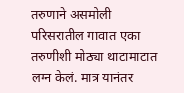तरुणाने असमोली परिसरातील गावात एका तरुणीशी मोठ्या थाटामाटात लग्न केलं. मात्र यानंतर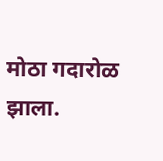मोठा गदारोळ झाला.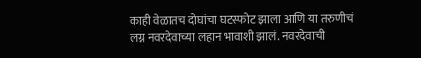काही वेळातच दोघांचा घटस्फोट झाला आणि या तरुणीचं लग्न नवरदेवाच्या लहान भावाशी झालं. नवरदेवाची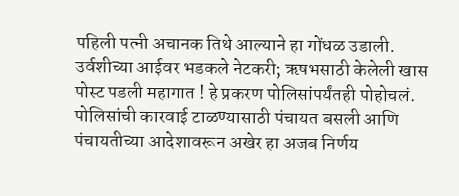पहिली पत्नी अचानक तिथे आल्याने हा गोंधळ उडाली. उर्वशीच्या आईवर भडकले नेटकरी; ऋषभसाठी केलेली खास पोस्ट पडली महागात ! हे प्रकरण पोलिसांपर्यंतही पोहोचलं. पोलिसांची कारवाई टाळण्यासाठी पंचायत बसली आणि पंचायतीच्या आदेशावरून अखेर हा अजब निर्णय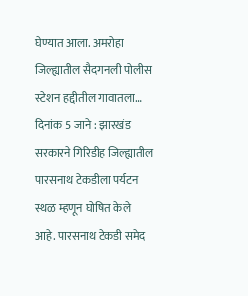घेण्यात आला. अमरोहा जिल्ह्यातील सैदगनली पोलीस स्टेशन हद्दीतील गावातला…
दिनांक 5 जाने : झारखंड सरकारने गिरिडीह जिल्ह्यातील पारसनाथ टेकडीला पर्यटन स्थळ म्हणून घोषित केले आहे. पारसनाथ टेकडी समेद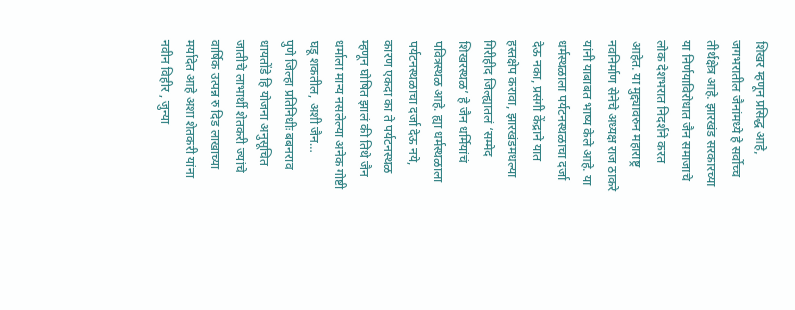शिखर म्हणून प्रसिद्ध आहे, जगभरातील जैनांमध्ये हे सर्वोच्च तीर्थक्षेत्र आहे. झारखंड सरकारच्या या निर्णयाविरोधात जैन समाजाचे लोक देशभरात निदर्शने करत आहेत. या मुद्द्यावरुन महाराष्ट्र नवनिर्माण सेनेचे अध्यक्ष राज ठाकरे यांनी याबाबत भाष्य केले आहे. या धर्मस्थळाला पर्यटनस्थळाचा दर्जा देऊ नका, प्रसंगी केंद्राने यात हस्तक्षेप करावा, झारखंडमधल्या गिरीहीद जिल्ह्यातलं ‘सम्मेद शिखरस्थळ’ हे जैन धर्मियांचं पवित्रस्थळ आहे. ह्या धर्मस्थळाला पर्यटनस्थळाचा दर्जा देऊ नये, कारण एकदा का ते पर्यटनस्थळ म्हणून घोषित झालं की तिथे जैन धर्माला मान्य नसलेल्या अनेक गोष्टी घडू शकतील, अशी जैन…
पुणे जिल्हा प्रतिनिधीः बबनराव धायतोंडे हि योजना अनुसूचित जातीचे लाभार्थी शेतकरी ज्यांचे वार्षिक उत्पन्न रु दिड लाखाच्या मर्यादेत आहे अशा शेतकरी यांना नवीन विहीर , जुन्या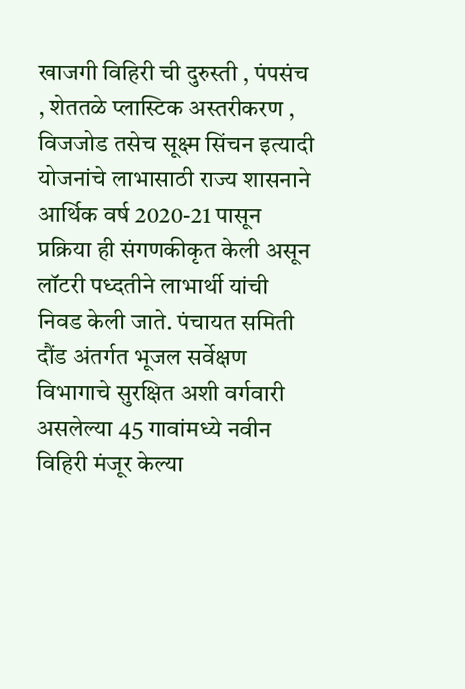खाजगी विहिरी ची दुरुस्ती , पंपसंच , शेततळे प्लास्टिक अस्तरीकरण , विजजोड तसेच सूक्ष्म सिंचन इत्यादी योजनांचे लाभासाठी राज्य शासनाने आर्थिक वर्ष 2020-21 पासून प्रक्रिया ही संगणकीकृत केली असून लॉटरी पध्दतीने लाभार्थी यांची निवड केली जाते. पंचायत समिती दौंड अंतर्गत भूजल सर्वेक्षण विभागाचे सुरक्षित अशी वर्गवारी असलेल्या 45 गावांमध्ये नवीन विहिरी मंजूर केल्या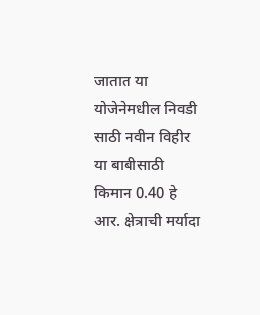जातात या योजेनेमधील निवडी साठी नवीन विहीर या बाबीसाठी किमान 0.40 हे आर. क्षेत्राची मर्यादा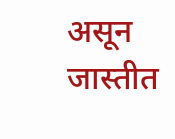असून जास्तीत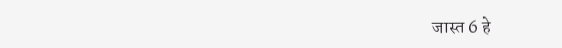जास्त 6 हे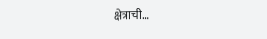क्षेत्राची…